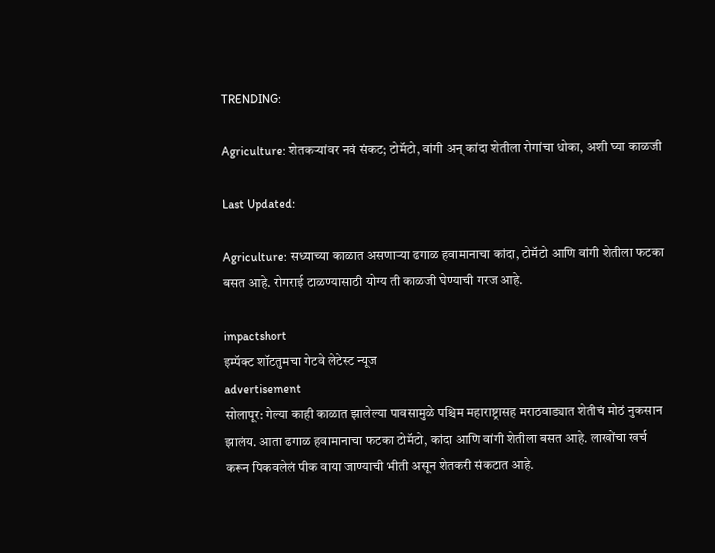TRENDING:

Agriculture: शेतकऱ्यांवर नवं संकट; टोमॅटो, वांगी अन् कांदा शेतीला रोगांचा धोका, अशी घ्या काळजी

Last Updated:

Agriculture: सध्याच्या काळात असणाऱ्या ढगाळ हवामानाचा कांदा, टोमॅटो आणि वांगी शेतीला फटका बसत आहे. रोगराई टाळण्यासाठी योग्य ती काळजी घेण्याची गरज आहे.

impactshort
इम्पॅक्ट शॉटतुमचा गेटवे लेटेस्ट न्यूज
advertisement
सोलापूर: गेल्या काही काळात झालेल्या पावसामुळे पश्चिम महाराष्ट्रासह मराठवाड्यात शेतीचं मोठं नुकसान झालंय. आता ढगाळ हवामानाचा फटका टोमॅटो, कांदा आणि वांगी शेतीला बसत आहे. लाखोंचा खर्च करून पिकवलेलं पीक वाया जाण्याची भीती असून शेतकरी संकटात आहे.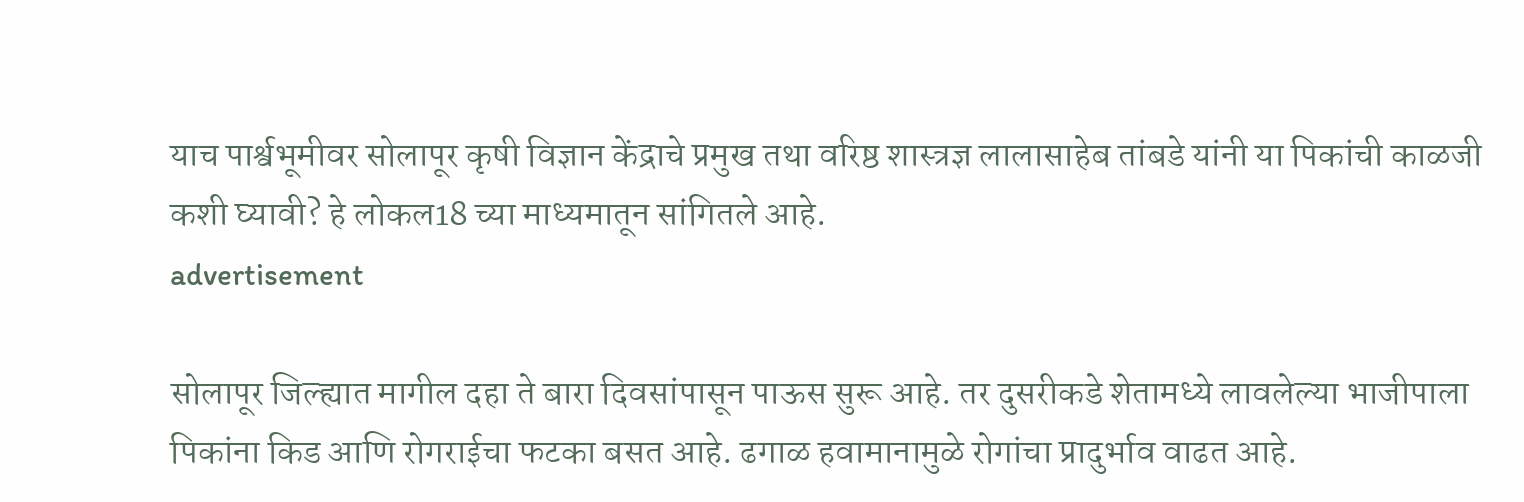याच पार्श्वभूमीवर सोलापूर कृषी विज्ञान केंद्राचे प्रमुख तथा वरिष्ठ शास्त्रज्ञ लालासाहेब तांबडे यांनी या पिकांची काळजी कशी घ्यावी? हे लोकल18 च्या माध्यमातून सांगितले आहे.
advertisement

सोलापूर जिल्ह्यात मागील दहा ते बारा दिवसांपासून पाऊस सुरू आहे. तर दुसरीकडे शेतामध्ये लावलेल्या भाजीपाला पिकांना किड आणि रोगराईचा फटका बसत आहे. ढगाळ हवामानामुळे रोगांचा प्रादुर्भाव वाढत आहे.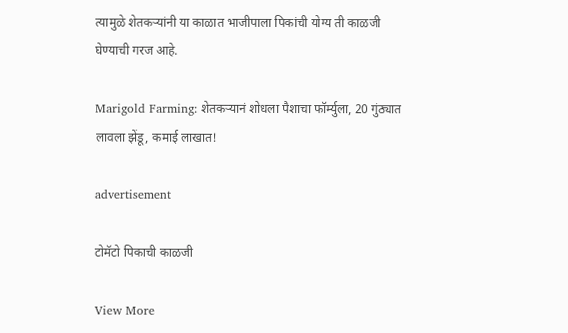त्यामुळे शेतकऱ्यांनी या काळात भाजीपाला पिकांची योग्य ती काळजी घेण्याची गरज आहे.

Marigold Farming: शेतकऱ्यानं शोधला पैशाचा फॉर्म्युला, 20 गुंठ्यात लावला झेंडू, कमाई लाखात!

advertisement

टोमॅटो पिकाची काळजी

View More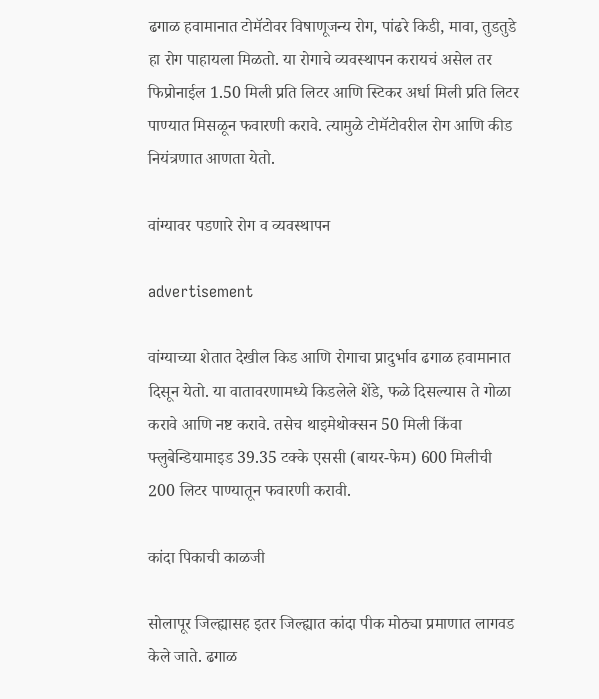ढगाळ हवामानात टोमॅटोवर विषाणूजन्य रोग, पांढरे किडी, मावा, तुडतुडे हा रोग पाहायला मिळतो. या रोगाचे व्यवस्थापन करायचं असेल तर फिप्रोनाईल 1.50 मिली प्रति लिटर आणि स्टिकर अर्धा मिली प्रति लिटर पाण्यात मिसळून फवारणी करावे. त्यामुळे टोमॅटोवरील रोग आणि कीड नियंत्रणात आणता येतो.

वांग्यावर पडणारे रोग व व्यवस्थापन

advertisement

वांग्याच्या शेतात देखील किड आणि रोगाचा प्रादुर्भाव ढगाळ हवामानात दिसून येतो. या वातावरणामध्ये किडलेले शेंडे, फळे दिसल्यास ते गोळा करावे आणि नष्ट करावे. तसेच थाइमेथोक्सन 50 मिली किंवा फ्लुबेन्डियामाइड 39.35 टक्के एससी (बायर-फेम) 600 मिलीची 200 लिटर पाण्यातून फवारणी करावी.

कांदा पिकाची काळजी

सोलापूर जिल्ह्यासह इतर जिल्ह्यात कांदा पीक मोठ्या प्रमाणात लागवड केले जाते. ढगाळ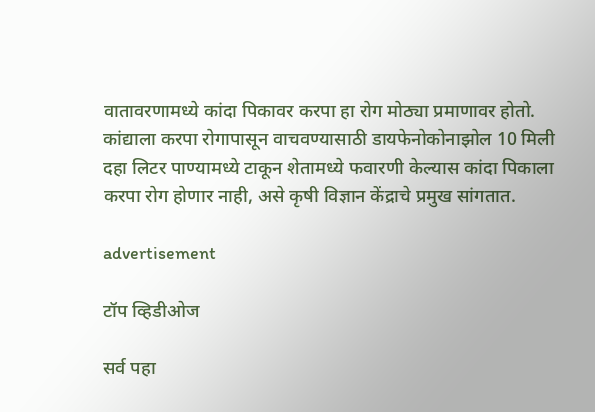वातावरणामध्ये कांदा पिकावर करपा हा रोग मोठ्या प्रमाणावर होतो. कांद्याला करपा रोगापासून वाचवण्यासाठी डायफेनोकोनाझोल 10 मिली दहा लिटर पाण्यामध्ये टाकून शेतामध्ये फवारणी केल्यास कांदा पिकाला करपा रोग होणार नाही, असे कृषी विज्ञान केंद्राचे प्रमुख सांगतात.

advertisement

टॉप व्हिडीओज

सर्व पहा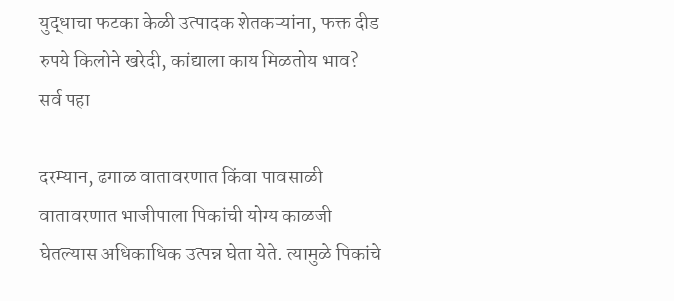युद्धाचा फटका केळी उत्पादक शेतकऱ्यांना, फक्त दीड रुपये किलोने खरेदी, कांद्याला काय मिळतोय भाव?
सर्व पहा

दरम्यान, ढगाळ वातावरणात किंवा पावसाळी वातावरणात भाजीपाला पिकांची योग्य काळजी घेतल्यास अधिकाधिक उत्पन्न घेता येते. त्यामुळे पिकांचे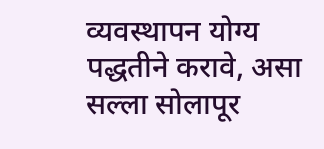व्यवस्थापन योग्य पद्धतीने करावे, असा सल्ला सोलापूर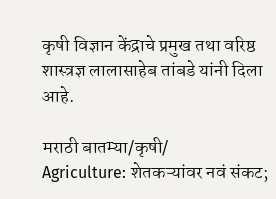कृषी विज्ञान केंद्राचे प्रमुख तथा वरिष्ठ शास्त्रज्ञ लालासाहेब तांबडे यांनी दिला आहे.

मराठी बातम्या/कृषी/
Agriculture: शेतकऱ्यांवर नवं संकट;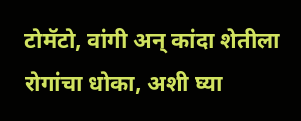टोमॅटो, वांगी अन् कांदा शेतीला रोगांचा धोका, अशी घ्या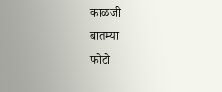काळजी
बातम्या
फोटो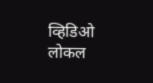व्हिडिओ
लोकल